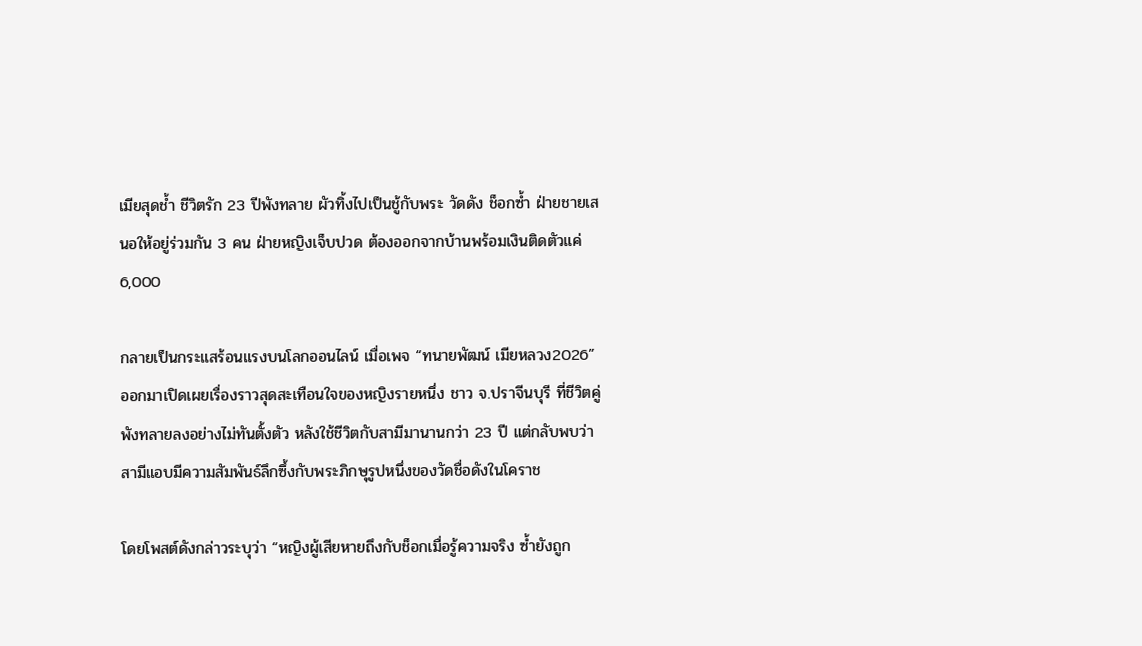เมียสุดช้ำ ชีวิตรัก 23 ปีพังทลาย ผัวทิ้งไปเป็นชู้กับพระ วัดดัง ช็อกซ้ำ ฝ่ายชายเสนอให้อยู่ร่วมกัน 3 คน ฝ่ายหญิงเจ็บปวด ต้องออกจากบ้านพร้อมเงินติดตัวแค่ 6,000

กลายเป็นกระแสร้อนแรงบนโลกออนไลน์ เมื่อเพจ “ทนายพัฒน์ เมียหลวง2026” ออกมาเปิดเผยเรื่องราวสุดสะเทือนใจของหญิงรายหนึ่ง ชาว จ.ปราจีนบุรี ที่ชีวิตคู่พังทลายลงอย่างไม่ทันตั้งตัว หลังใช้ชีวิตกับสามีมานานกว่า 23 ปี แต่กลับพบว่า สามีแอบมีความสัมพันธ์ลึกซึ้งกับพระภิกษุรูปหนึ่งของวัดชื่อดังในโคราช

โดยโพสต์ดังกล่าวระบุว่า “หญิงผู้เสียหายถึงกับช็อกเมื่อรู้ความจริง ซ้ำยังถูก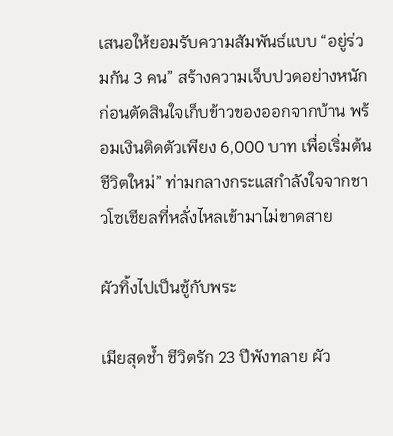เสนอให้ยอมรับความสัมพันธ์แบบ “อยู่ร่วมกัน 3 คน” สร้างความเจ็บปวดอย่างหนัก ก่อนตัดสินใจเก็บข้าวของออกจากบ้าน พร้อมเงินติดตัวเพียง 6,000 บาท เพื่อเริ่มต้นชีวิตใหม่” ท่ามกลางกระแสกำลังใจจากชาวโซเชียลที่หลั่งไหลเข้ามาไม่ขาดสาย

ผัวทิ้งไปเป็นชู้กับพระ

เมียสุดช้ำ ชีวิตรัก 23 ปีพังทลาย ผัว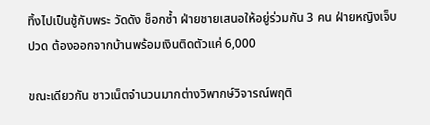ทิ้งไปเป็นชู้กับพระ วัดดัง ช็อกซ้ำ ฝ่ายชายเสนอให้อยู่ร่วมกัน 3 คน ฝ่ายหญิงเจ็บปวด ต้องออกจากบ้านพร้อมเงินติดตัวแค่ 6,000

ขณะเดียวกัน ชาวเน็ตจำนวนมากต่างวิพากษ์วิจารณ์พฤติ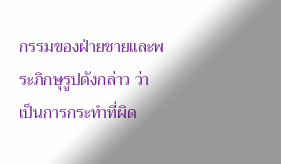กรรมของฝ่ายชายและพระภิกษุรูปดังกล่าว ว่า เป็นการกระทำที่ผิด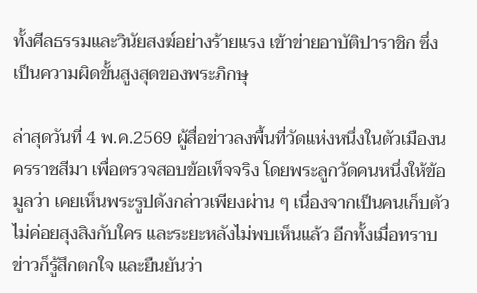ทั้งศีลธรรมและวินัยสงฆ์อย่างร้ายแรง เข้าข่ายอาบัติปาราชิก ซึ่งเป็นความผิดขั้นสูงสุดของพระภิกษุ

ล่าสุดวันที่ 4 พ.ค.2569 ผู้สื่อข่าวลงพื้นที่วัดแห่งหนึ่งในตัวเมืองนครราชสีมา เพื่อตรวจสอบข้อเท็จจริง โดยพระลูกวัดคนหนึ่งให้ข้อมูลว่า เคยเห็นพระรูปดังกล่าวเพียงผ่าน ๆ เนื่องจากเป็นคนเก็บตัว ไม่ค่อยสุงสิงกับใคร และระยะหลังไม่พบเห็นแล้ว อีกทั้งเมื่อทราบข่าวก็รู้สึกตกใจ และยืนยันว่า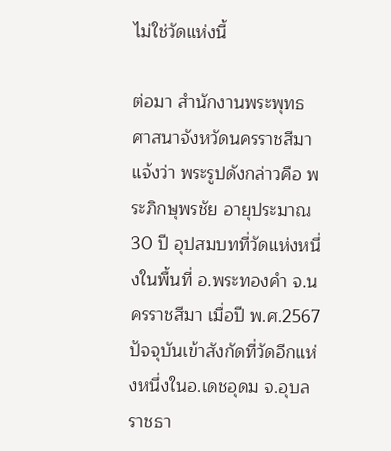ไม่ใช่วัดแห่งนี้

ต่อมา สำนักงานพระพุทธศาสนาจังหวัดนครราชสีมา แจ้งว่า พระรูปดังกล่าวคือ พระภิกษุพรชัย อายุประมาณ 30 ปี อุปสมบทที่วัดแห่งหนึ่งในพื้นที่ อ.พระทองคำ จ.นครราชสีมา เมื่อปี พ.ศ.2567 ปัจจุบันเข้าสังกัดที่วัดอีกแห่งหนึ่งในอ.เดชอุดม จ.อุบลราชธา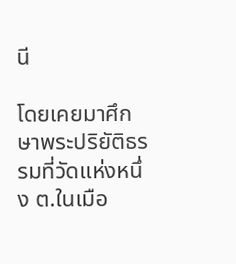นี

โดยเคยมาศึกษาพระปริยัติธรรมที่วัดแห่งหนึ่ง ต.ในเมือ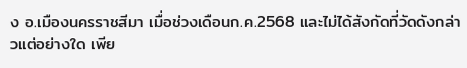ง อ.เมืองนครราชสีมา เมื่อช่วงเดือนก.ค.2568 และไม่ได้สังกัดที่วัดดังกล่าวแต่อย่างใด เพีย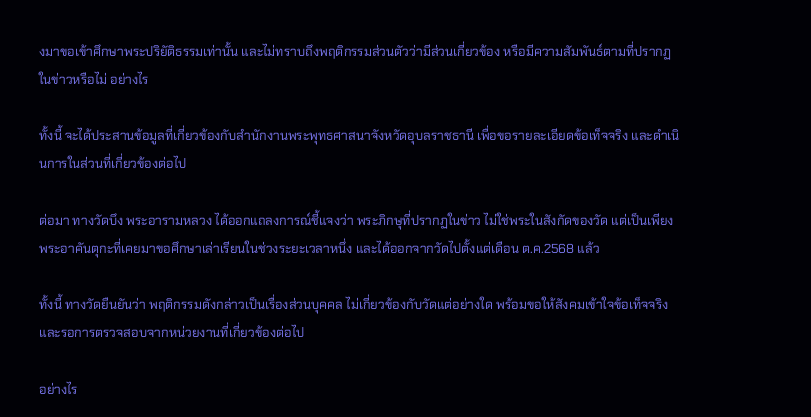งมาขอเข้าศึกษาพระปริยัติธรรมเท่านั้น และไม่ทราบถึงพฤติกรรมส่วนตัวว่ามีส่วนเกี่ยวข้อง หรือมีความสัมพันธ์ตามที่ปรากฏในข่าวหรือไม่ อย่างไร

ทั้งนี้ จะได้ประสานข้อมูลที่เกี่ยวข้องกับสำนักงานพระพุทธศาสนาจังหวัดอุบลราชธานี เพื่อขอรายละเอียดข้อเท็จจริง และดำเนินการในส่วนที่เกี่ยวข้องต่อไป

ต่อมา ทางวัดบึง พระอารามหลวง ได้ออกแถลงการณ์ชี้แจงว่า พระภิกษุที่ปรากฏในข่าว ไม่ใช่พระในสังกัดของวัด แต่เป็นเพียงพระอาคันตุกะที่เคยมาขอศึกษาเล่าเรียนในช่วงระยะเวลาหนึ่ง และได้ออกจากวัดไปตั้งแต่เดือน ต.ค.2568 แล้ว

ทั้งนี้ ทางวัดยืนยันว่า พฤติกรรมดังกล่าวเป็นเรื่องส่วนบุคคล ไม่เกี่ยวข้องกับวัดแต่อย่างใด พร้อมขอให้สังคมเข้าใจข้อเท็จจริง และรอการตรวจสอบจากหน่วยงานที่เกี่ยวข้องต่อไป

อย่างไร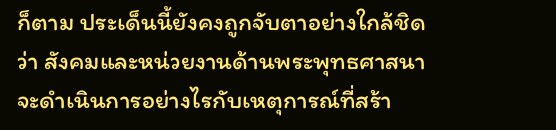ก็ตาม ประเด็นนี้ยังคงถูกจับตาอย่างใกล้ชิดว่า สังคมและหน่วยงานด้านพระพุทธศาสนาจะดำเนินการอย่างไรกับเหตุการณ์ที่สร้า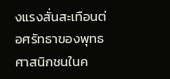งแรงสั่นสะเทือนต่อศรัทธาของพุทธศาสนิกชนในค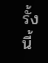รั้งนี้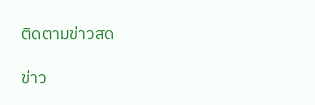ติดตามข่าวสด

ข่าว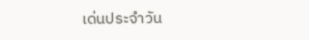เด่นประจำวัน